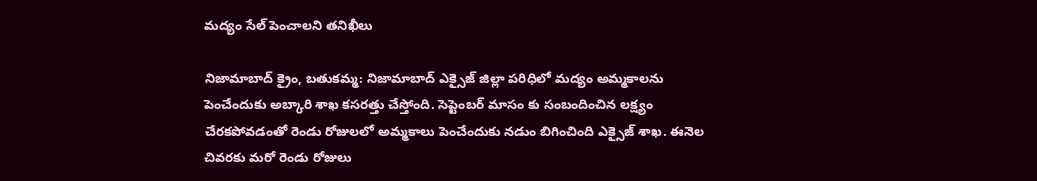మద్యం సేల్ పెంచాలని తనిఖీలు

నిజామాబాద్ క్రైం, బతుకమ్మ: నిజామాబాద్ ఎక్సైజ్ జిల్లా పరిధిలో మద్యం అమ్మకాలను పెంచేందుకు అబ్కారి శాఖ కసరత్తు చేస్తోంది. సెప్టెంబర్ మాసం కు సంబందించిన లక్ష్యం చేరకపోవడంతో రెండు రోజులలో అమ్మకాలు పెంచేందుకు నడుం బిగించింది ఎక్సైజ్ శాఖ. ఈనెల చివరకు మరో రెండు రోజులు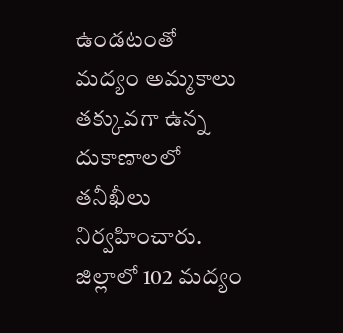ఉండటంతో మద్యం అమ్మకాలు తక్కువగా ఉన్న దుకాణాలలో తనీఖీలు నిర్వహించారు. జిల్లాలో 102 మద్యం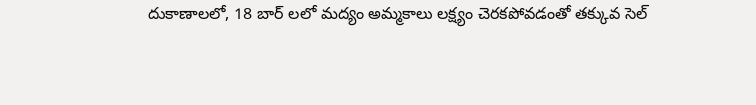దుకాణాలలో, 18 బార్ లలో మద్యం అమ్మకాలు లక్ష్యం చెరకపోవడంతో తక్కువ సెల్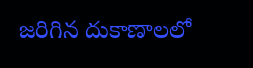జరిగిన దుకాణాలలో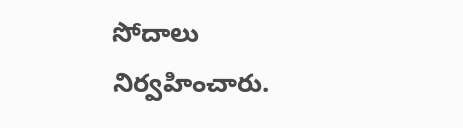సోదాలు నిర్వహించారు.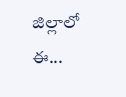జిల్లాలో ఈ...